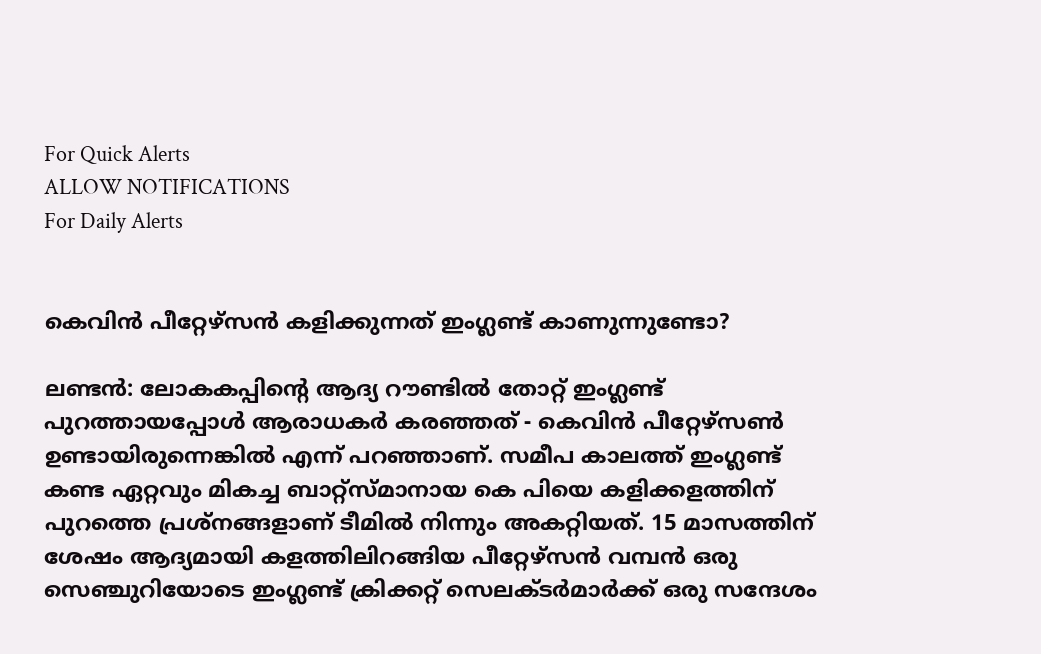For Quick Alerts
ALLOW NOTIFICATIONS
For Daily Alerts


കെവിന്‍ പീറ്റേഴ്‌സന്‍ കളിക്കുന്നത് ഇംഗ്ലണ്ട് കാണുന്നുണ്ടോ?

ലണ്ടന്‍: ലോകകപ്പിന്റെ ആദ്യ റൗണ്ടില്‍ തോറ്റ് ഇംഗ്ലണ്ട് പുറത്തായപ്പോള്‍ ആരാധകര്‍ കരഞ്ഞത് - കെവിന്‍ പീറ്റേഴ്‌സണ്‍ ഉണ്ടായിരുന്നെങ്കില്‍ എന്ന് പറഞ്ഞാണ്. സമീപ കാലത്ത് ഇംഗ്ലണ്ട് കണ്ട ഏറ്റവും മികച്ച ബാറ്റ്‌സ്മാനായ കെ പിയെ കളിക്കളത്തിന് പുറത്തെ പ്രശ്‌നങ്ങളാണ് ടീമില്‍ നിന്നും അകറ്റിയത്. 15 മാസത്തിന് ശേഷം ആദ്യമായി കളത്തിലിറങ്ങിയ പീറ്റേഴ്‌സന്‍ വമ്പന്‍ ഒരു സെഞ്ചുറിയോടെ ഇംഗ്ലണ്ട് ക്രിക്കറ്റ് സെലക്ടര്‍മാര്‍ക്ക് ഒരു സന്ദേശം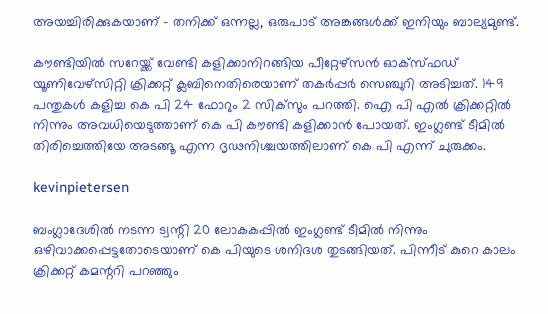അയച്ചിരിക്കുകയാണ് - തനിക്ക് ഒന്നല്ല, ഒരുപാട് അങ്കങ്ങള്‍ക്ക് ഇനിയും ബാല്യമുണ്ട്.

കൗണ്ടിയില്‍ സറേയ്ക്ക് വേണ്ടി കളിക്കാനിറങ്ങിയ പീറ്റേഴ്‌സന്‍ ഓക്‌സ്ഫഡ് യൂണിവേഴ്‌സിറ്റി ക്രിക്കറ്റ് ക്ലബിനെതിരെയാണ് തകര്‍പ്പര്‍ സെഞ്ചുറി അടിച്ചത്. 149 പന്തുകള്‍ കളിച്ച കെ പി 24 ഫോറും 2 സിക്‌സും പറത്തി. ഐ പി എല്‍ ക്രിക്കറ്റില്‍ നിന്നും അവധിയെടുത്താണ് കെ പി കൗണ്ടി കളിക്കാന്‍ പോയത്. ഇംഗ്ലണ്ട് ടീമില്‍ തിരിച്ചെത്തിയേ അടങ്ങൂ എന്ന ദൃഢനിശ്ചയത്തിലാണ് കെ പി എന്ന് ചുരുക്കം.

kevinpietersen

ബംഗ്ലാദേശില്‍ നടന്ന ട്വന്റി 20 ലോകകപ്പില്‍ ഇംഗ്ലണ്ട് ടീമില്‍ നിന്നും ഒഴിവാക്കപ്പെട്ടതോടെയാണ് കെ പിയുടെ ശനിദശ തുടങ്ങിയത്. പിന്നീട് കുറെ കാലം ക്രിക്കറ്റ് കമന്ററി പറഞ്ഞും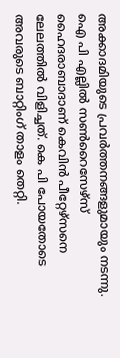അക്കാദമിയുടെ പ്രവര്‍ത്തനങ്ങളുമായും നടന്നു. ഐ പി എല്ലില്‍ സണ്‍റൈസേഴ്‌സ് ഹൈദരാബാദാണ് കെവിന്‍ പീറ്റേഴ്‌സനെ ലേലത്തില്‍ വിളിച്ചത്. കെ പി പോയതോടെ അവരുടെ ബാറ്റിംഗ് താളം തെറ്റി.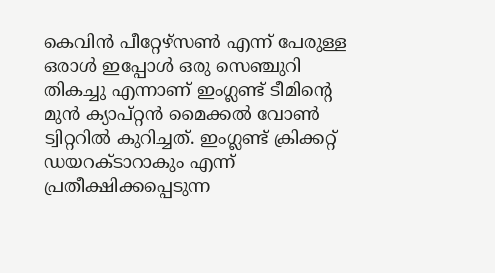കെവിന്‍ പീറ്റേഴ്‌സണ്‍ എന്ന് പേരുള്ള ഒരാള്‍ ഇപ്പോള്‍ ഒരു സെഞ്ചുറി തികച്ചു എന്നാണ് ഇംഗ്ലണ്ട് ടീമിന്റെ മുന്‍ ക്യാപ്റ്റന്‍ മൈക്കല്‍ വോണ്‍ ട്വിറ്ററില്‍ കുറിച്ചത്. ഇംഗ്ലണ്ട് ക്രിക്കറ്റ് ഡയറക്ടാറാകും എന്ന് പ്രതീക്ഷിക്കപ്പെടുന്ന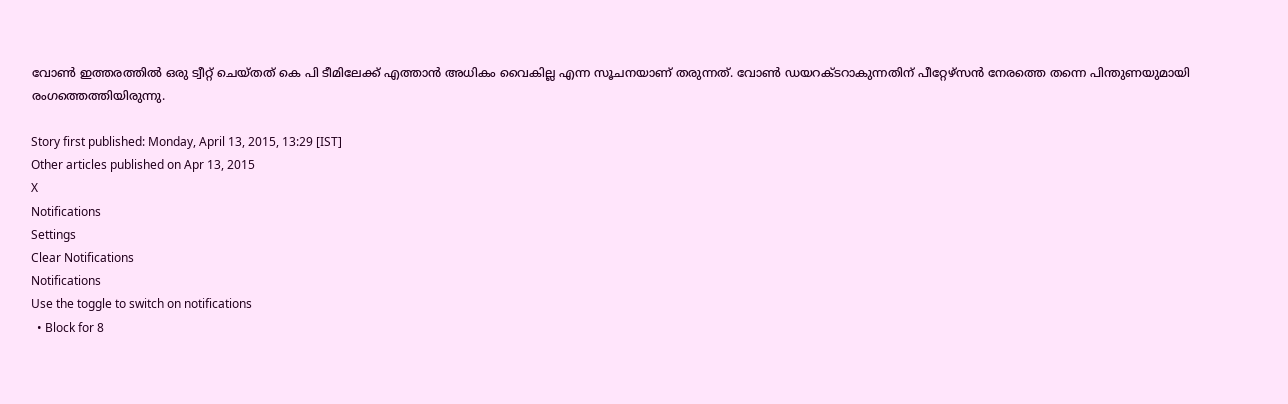വോണ്‍ ഇത്തരത്തില്‍ ഒരു ട്വീറ്റ് ചെയ്തത് കെ പി ടീമിലേക്ക് എത്താന്‍ അധികം വൈകില്ല എന്ന സൂചനയാണ് തരുന്നത്. വോണ്‍ ഡയറക്ടറാകുന്നതിന് പീറ്റേഴ്‌സന്‍ നേരത്തെ തന്നെ പിന്തുണയുമായി രംഗത്തെത്തിയിരുന്നു.

Story first published: Monday, April 13, 2015, 13:29 [IST]
Other articles published on Apr 13, 2015
X
Notifications
Settings
Clear Notifications
Notifications
Use the toggle to switch on notifications
  • Block for 8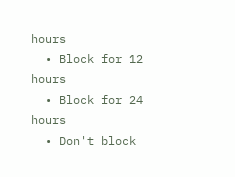hours
  • Block for 12 hours
  • Block for 24 hours
  • Don't block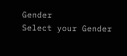Gender
Select your Gender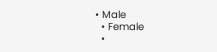• Male
  • Female
  •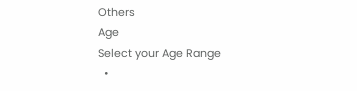Others
Age
Select your Age Range
  •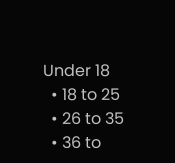Under 18
  • 18 to 25
  • 26 to 35
  • 36 to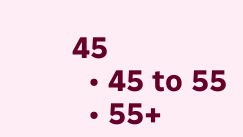45
  • 45 to 55
  • 55+